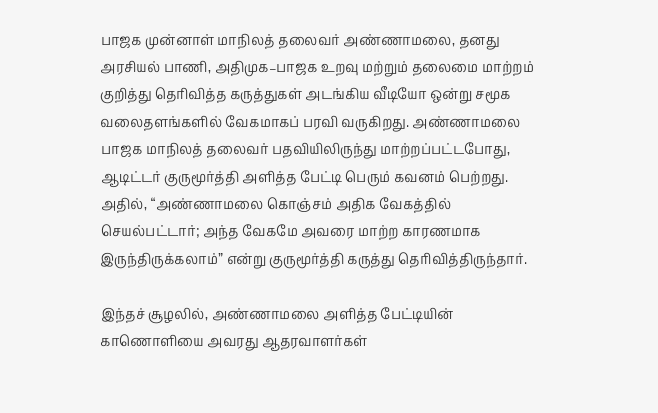பாஜக முன்னாள் மாநிலத் தலைவர் அண்ணாமலை, தனது அரசியல் பாணி, அதிமுக–பாஜக உறவு மற்றும் தலைமை மாற்றம் குறித்து தெரிவித்த கருத்துகள் அடங்கிய வீடியோ ஒன்று சமூக வலைதளங்களில் வேகமாகப் பரவி வருகிறது. அண்ணாமலை பாஜக மாநிலத் தலைவர் பதவியிலிருந்து மாற்றப்பட்டபோது, ஆடிட்டர் குருமூர்த்தி அளித்த பேட்டி பெரும் கவனம் பெற்றது. அதில், “அண்ணாமலை கொஞ்சம் அதிக வேகத்தில் செயல்பட்டார்; அந்த வேகமே அவரை மாற்ற காரணமாக இருந்திருக்கலாம்” என்று குருமூர்த்தி கருத்து தெரிவித்திருந்தார்.

இந்தச் சூழலில், அண்ணாமலை அளித்த பேட்டியின் காணொளியை அவரது ஆதரவாளர்கள்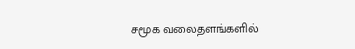சமூக வலைதளங்களில்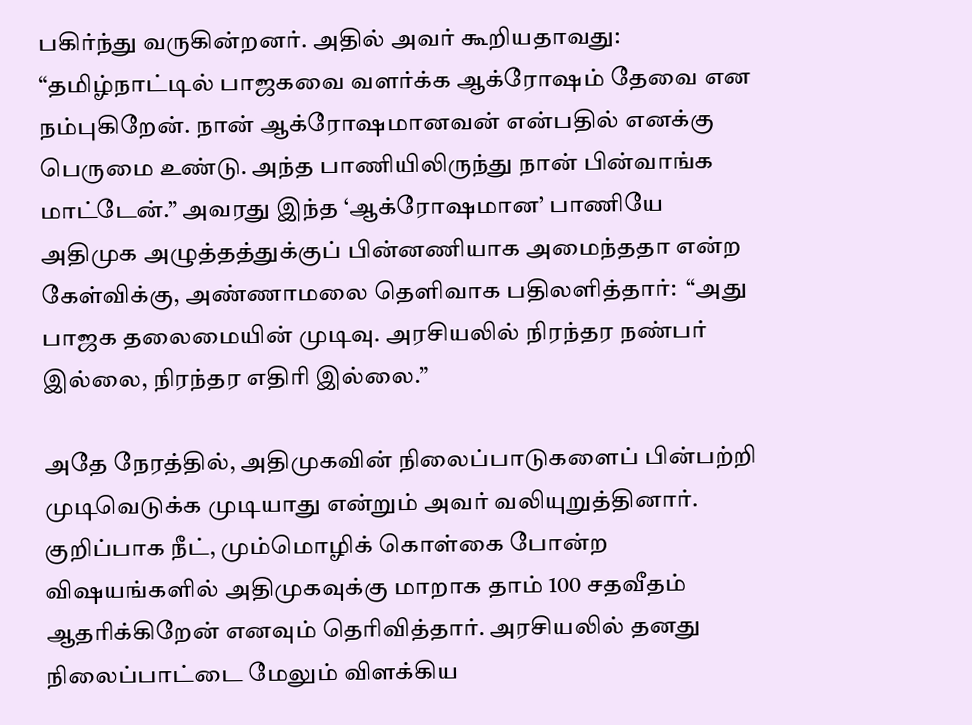பகிர்ந்து வருகின்றனர். அதில் அவர் கூறியதாவது: “தமிழ்நாட்டில் பாஜகவை வளர்க்க ஆக்ரோஷம் தேவை என நம்புகிறேன். நான் ஆக்ரோஷமானவன் என்பதில் எனக்கு பெருமை உண்டு. அந்த பாணியிலிருந்து நான் பின்வாங்க மாட்டேன்.” அவரது இந்த ‘ஆக்ரோஷமான’ பாணியே அதிமுக அழுத்தத்துக்குப் பின்னணியாக அமைந்ததா என்ற கேள்விக்கு, அண்ணாமலை தெளிவாக பதிலளித்தார்:  “அது பாஜக தலைமையின் முடிவு. அரசியலில் நிரந்தர நண்பர் இல்லை, நிரந்தர எதிரி இல்லை.”

அதே நேரத்தில், அதிமுகவின் நிலைப்பாடுகளைப் பின்பற்றி முடிவெடுக்க முடியாது என்றும் அவர் வலியுறுத்தினார். குறிப்பாக நீட், மும்மொழிக் கொள்கை போன்ற விஷயங்களில் அதிமுகவுக்கு மாறாக தாம் 100 சதவீதம் ஆதரிக்கிறேன் எனவும் தெரிவித்தார். அரசியலில் தனது நிலைப்பாட்டை மேலும் விளக்கிய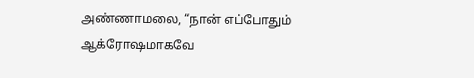அண்ணாமலை, “நான் எப்போதும் ஆக்ரோஷமாகவே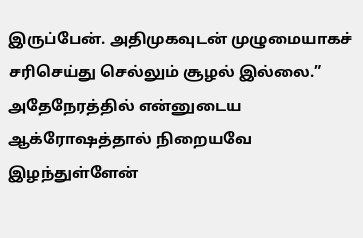இருப்பேன். அதிமுகவுடன் முழுமையாகச் சரிசெய்து செல்லும் சூழல் இல்லை.” அதேநேரத்தில் என்னுடைய ஆக்ரோஷத்தால் நிறையவே இழந்துள்ளேன்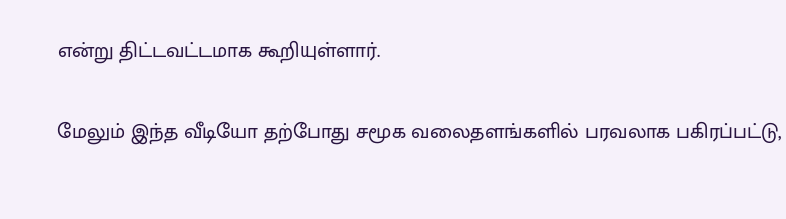என்று திட்டவட்டமாக கூறியுள்ளார்.

மேலும் இந்த வீடியோ தற்போது சமூக வலைதளங்களில் பரவலாக பகிரப்பட்டு,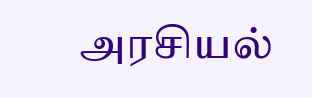அரசியல்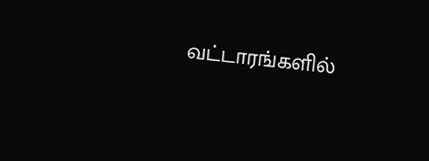வட்டாரங்களில்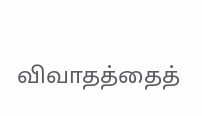விவாதத்தைத்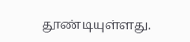தூண்டியுள்ளது.